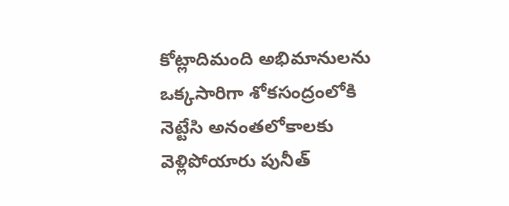కోట్లాదిమంది అభిమానులను ఒక్కసారిగా శోకసంద్రంలోకి నెట్టేసి అనంతలోకాలకు వెళ్లిపోయారు పునీత్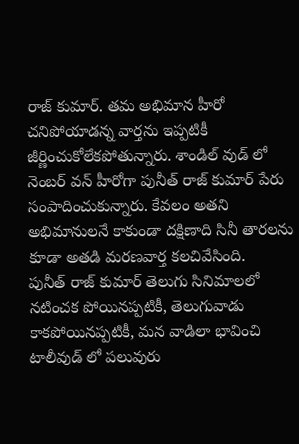రాజ్ కుమార్. తమ అభిమాన హీరో చనిపోయాడన్న వార్తను ఇప్పటికీ జీర్ణించుకోలేకపోతున్నారు. శాండిల్ వుడ్ లో నెంబర్ వన్ హీరోగా పునీత్ రాజ్ కుమార్ పేరు సంపాదించుకున్నారు. కేవలం అతని అభిమానులనే కాకుండా దక్షిణాది సినీ తారలను కూడా అతడి మరణవార్త కలచివేసింది.
పునీత్ రాజ్ కుమార్ తెలుగు సినిమాలలో నటించక పోయినప్పటికీ, తెలుగువాడు కాకపోయినప్పటికీ, మన వాడిలా భావించి టాలీవుడ్ లో పలువురు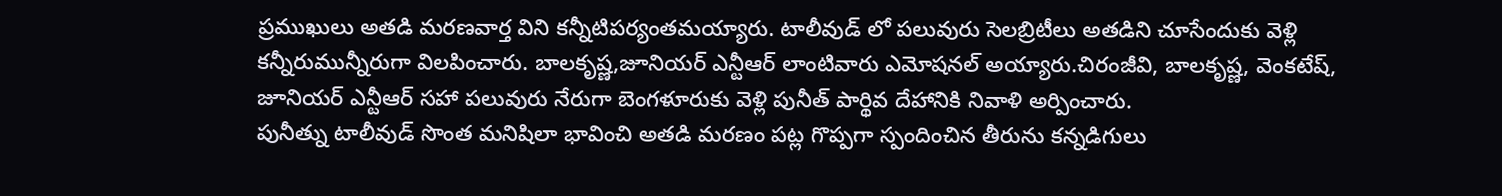ప్రముఖులు అతడి మరణవార్త విని కన్నీటిపర్యంతమయ్యారు. టాలీవుడ్ లో పలువురు సెలబ్రిటీలు అతడిని చూసేందుకు వెళ్లి కన్నీరుమున్నీరుగా విలపించారు. బాలకృష్ణ,జూనియర్ ఎన్టీఆర్ లాంటివారు ఎమోషనల్ అయ్యారు.చిరంజీవి, బాలకృష్ణ, వెంకటేష్, జూనియర్ ఎన్టీఆర్ సహా పలువురు నేరుగా బెంగళూరుకు వెళ్లి పునీత్ పార్థివ దేహానికి నివాళి అర్పించారు.
పునీత్ను టాలీవుడ్ సొంత మనిషిలా భావించి అతడి మరణం పట్ల గొప్పగా స్పందించిన తీరును కన్నడిగులు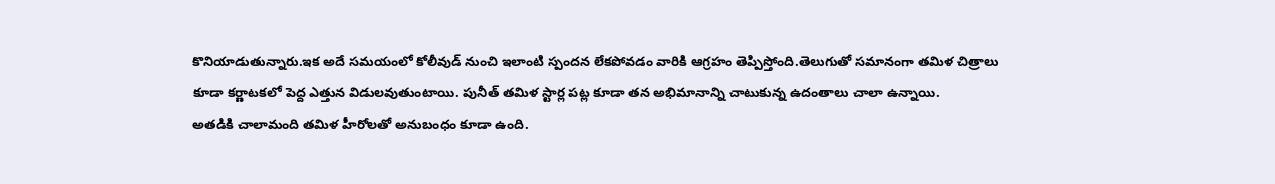కొనియాడుతున్నారు.ఇక అదే సమయంలో కోలీవుడ్ నుంచి ఇలాంటి స్పందన లేకపోవడం వారికి ఆగ్రహం తెప్పిస్తోంది.తెలుగుతో సమానంగా తమిళ చిత్రాలు కూడా కర్ణాటకలో పెద్ద ఎత్తున విడులవుతుంటాయి. పునీత్ తమిళ స్టార్ల పట్ల కూడా తన అభిమానాన్ని చాటుకున్న ఉదంతాలు చాలా ఉన్నాయి.
అతడికి చాలామంది తమిళ హీరోలతో అనుబంధం కూడా ఉంది.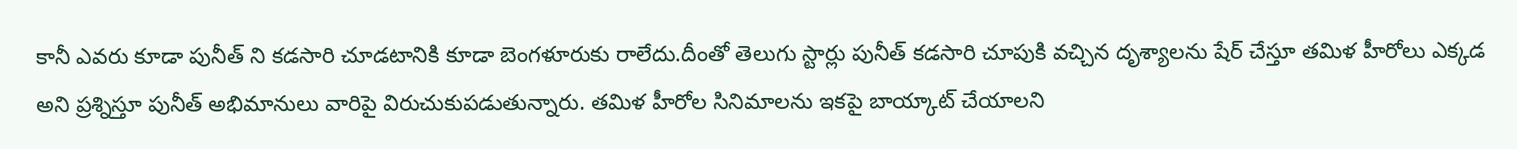కానీ ఎవరు కూడా పునీత్ ని కడసారి చూడటానికి కూడా బెంగళూరుకు రాలేదు.దీంతో తెలుగు స్టార్లు పునీత్ కడసారి చూపుకి వచ్చిన దృశ్యాలను షేర్ చేస్తూ తమిళ హీరోలు ఎక్కడ అని ప్రశ్నిస్తూ పునీత్ అభిమానులు వారిపై విరుచుకుపడుతున్నారు. తమిళ హీరోల సినిమాలను ఇకపై బాయ్కాట్ చేయాలని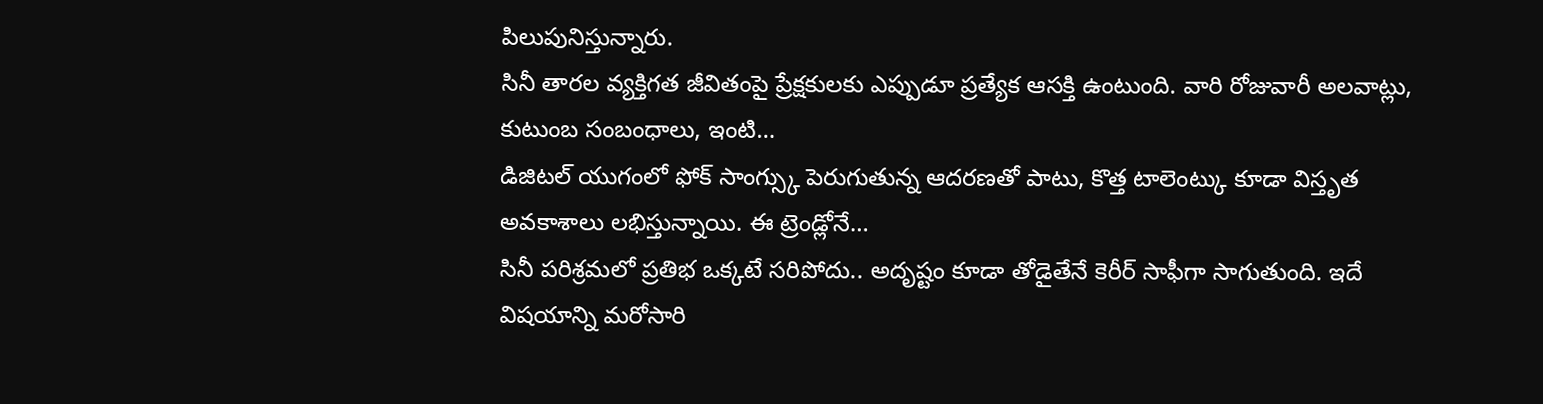పిలుపునిస్తున్నారు.
సినీ తారల వ్యక్తిగత జీవితంపై ప్రేక్షకులకు ఎప్పుడూ ప్రత్యేక ఆసక్తి ఉంటుంది. వారి రోజువారీ అలవాట్లు, కుటుంబ సంబంధాలు, ఇంటి…
డిజిటల్ యుగంలో ఫోక్ సాంగ్స్కు పెరుగుతున్న ఆదరణతో పాటు, కొత్త టాలెంట్కు కూడా విస్తృత అవకాశాలు లభిస్తున్నాయి. ఈ ట్రెండ్లోనే…
సినీ పరిశ్రమలో ప్రతిభ ఒక్కటే సరిపోదు.. అదృష్టం కూడా తోడైతేనే కెరీర్ సాఫీగా సాగుతుంది. ఇదే విషయాన్ని మరోసారి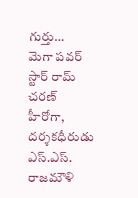గుర్తు…
మెగా పవర్ స్టార్ రామ్ చరణ్ హీరోగా, దర్శకధీరుడు ఎస్.ఎస్. రాజమౌళి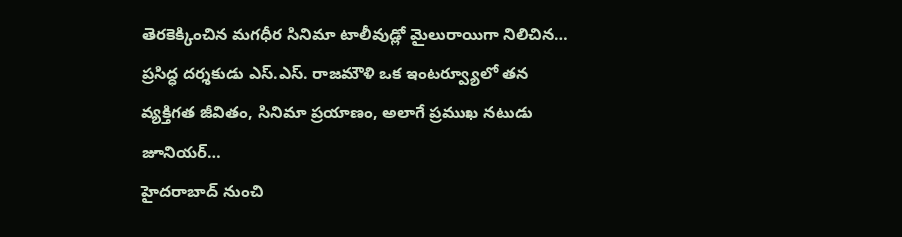తెరకెక్కించిన మగధీర సినిమా టాలీవుడ్లో మైలురాయిగా నిలిచిన…
ప్రసిద్ధ దర్శకుడు ఎస్.ఎస్. రాజమౌళి ఒక ఇంటర్వ్యూలో తన వ్యక్తిగత జీవితం, సినిమా ప్రయాణం, అలాగే ప్రముఖ నటుడు జూనియర్…
హైదరాబాద్ నుంచి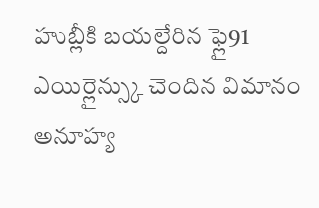హుబ్లీకి బయల్దేరిన ఫ్లై91 ఎయిర్లైన్స్కు చెందిన విమానం అనూహ్య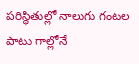పరిస్థితుల్లో నాలుగు గంటల పాటు గాల్లోనే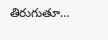తిరుగుతూ…